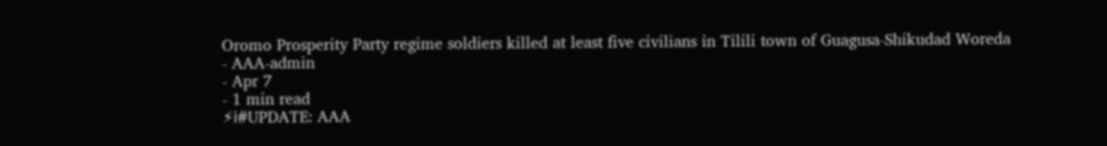Oromo Prosperity Party regime soldiers killed at least five civilians in Tilili town of Guagusa-Shikudad Woreda
- AAA-admin
- Apr 7
- 1 min read
⚡ℹ#UPDATE: AAA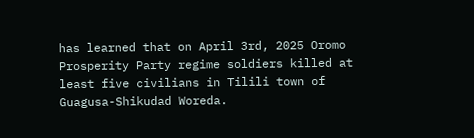has learned that on April 3rd, 2025 Oromo Prosperity Party regime soldiers killed at least five civilians in Tilili town of Guagusa-Shikudad Woreda.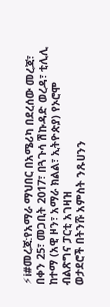⚡ℹ#መረጃ:የአማራ ማህበር በአሜሪካ በደረሰው መረጃ፣ በቀን 25፣ መጋቢት 2017፣ በጓጉሳ ሽኩዳድ ወረዳ፣ ቲሊሊ ከተማ (አዊ ዞን፣ አማራ ክልል፣ ኢትዮጵያ) የኦሮሞ ብልጽግና ፓርቲ አገዛዝ
ወታደሮች በትንሹ አምስት ንጹሀንን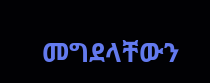መግደላቸውን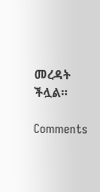መረዳት ችሏል።

Comments